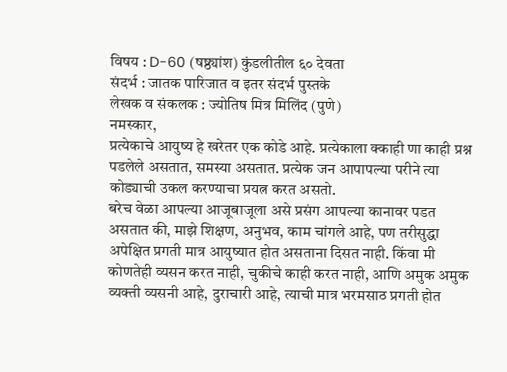विषय : D-60 (षष्ठ्यांश) कुंडलीतील ६० देवता
संदर्भ : जातक पारिजात व इतर संदर्भ पुस्तके
लेखक व संकलक : ज्योतिष मित्र मिलिंद (पुणे)
नमस्कार,
प्रत्येकाचे आयुष्य हे खरेतर एक कोडे आहे. प्रत्येकाला क्काही णा काही प्रश्न पडलेले असतात, समस्या असतात. प्रत्येक जन आपापल्या परीने त्या कोड्याची उकल करण्याचा प्रयत्न करत असतो.
बरेच वेळा आपल्या आजूबाजूला असे प्रसंग आपल्या कानावर पडत असतात की, माझे शिक्षण, अनुभव, काम चांगले आहे, पण तरीसुद्धा अपेक्षित प्रगती मात्र आयुष्यात होत असताना दिसत नाही. किंवा मी कोणतेही व्यसन करत नाही, चुकीचे काही करत नाही, आणि अमुक अमुक व्यक्ती व्यसनी आहे, दुराचारी आहे, त्याची मात्र भरमसाठ प्रगती होत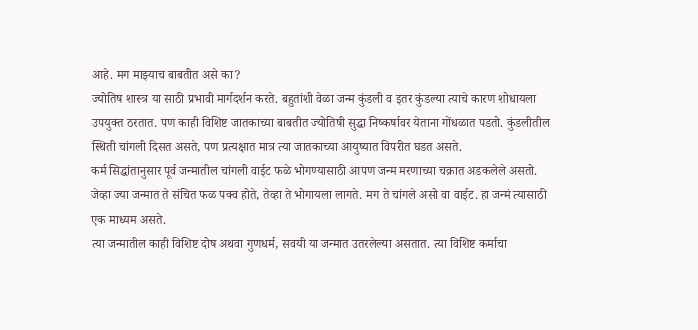आहे. मग माझ्याच बाबतीत असे का?
ज्योतिष शास्त्र या साठी प्रभावी मार्गदर्शन करते. बहुतांशी वेळा जन्म कुंडली व इतर कुंडल्या त्याचे कारण शोधायला उपयुक्त ठरतात. पण काही विशिष्ट जातकाच्या बाबतीत ज्योतिषी सुद्धा निष्कर्षावर येताना गोंधळात पडतो. कुंडलीतील स्थिती चांगली दिसत असते, पण प्रत्यक्षात मात्र त्या जातकाच्या आयुष्यात विपरीत घडत असते.
कर्म सिद्धांतानुसार पूर्व जन्मातील चांगली वाईट फळे भोगण्यासाठी आपण जन्म मरणाच्या चक्रात अडकलेले असतो. जेव्हा ज्या जन्मात ते संचित फळ पक्व होते, तेव्हा ते भोगायला लागते. मग ते चांगले असो वा वाईट. हा जन्मं त्यासाठी एक माध्यम असते.
त्या जन्मातील काही विशिष्ट दोष अथवा गुणधर्म, सवयी या जन्मात उतरलेल्या असतात. त्या विशिष्ट कर्माचा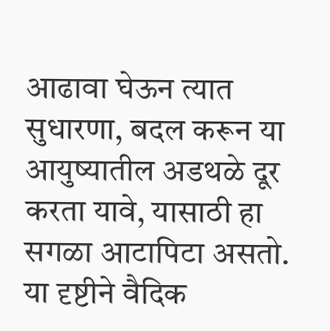आढावा घेऊन त्यात सुधारणा, बदल करून या आयुष्यातील अडथळे दूर करता यावे, यासाठी हा सगळा आटापिटा असतो.
या दृष्टीने वैदिक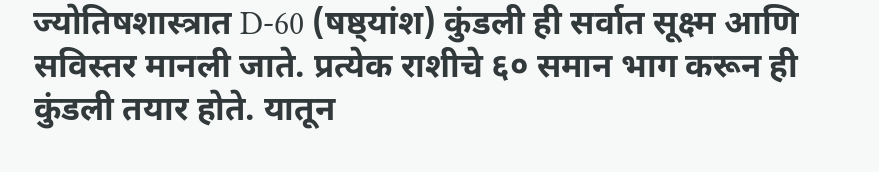ज्योतिषशास्त्रात D-60 (षष्ठ्यांश) कुंडली ही सर्वात सूक्ष्म आणि सविस्तर मानली जाते. प्रत्येक राशीचे ६० समान भाग करून ही कुंडली तयार होते. यातून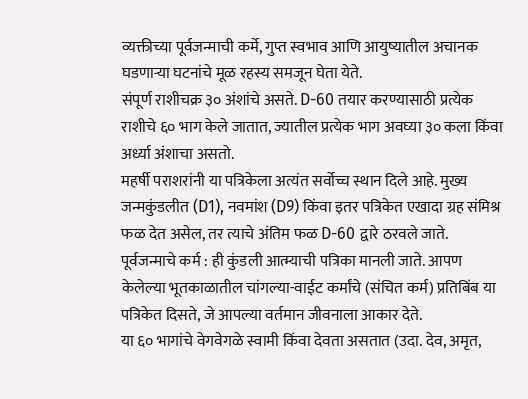व्यक्तीच्या पूर्वजन्माची कर्मे, गुप्त स्वभाव आणि आयुष्यातील अचानक घडणाऱ्या घटनांचे मूळ रहस्य समजून घेता येते.
संपूर्ण राशीचक्र ३० अंशांचे असते. D-60 तयार करण्यासाठी प्रत्येक राशीचे ६० भाग केले जातात, ज्यातील प्रत्येक भाग अवघ्या ३० कला किंवा अर्ध्या अंशाचा असतो.
महर्षी पराशरांनी या पत्रिकेला अत्यंत सर्वोच्च स्थान दिले आहे. मुख्य जन्मकुंडलीत (D1), नवमांश (D9) किंवा इतर पत्रिकेत एखादा ग्रह संमिश्र फळ देत असेल, तर त्याचे अंतिम फळ D-60 द्वारे ठरवले जाते.
पूर्वजन्माचे कर्म : ही कुंडली आत्म्याची पत्रिका मानली जाते. आपण केलेल्या भूतकाळातील चांगल्या-वाईट कर्मांचे (संचित कर्म) प्रतिबिंब या पत्रिकेत दिसते, जे आपल्या वर्तमान जीवनाला आकार देते.
या ६० भागांचे वेगवेगळे स्वामी किंवा देवता असतात (उदा. देव, अमृत,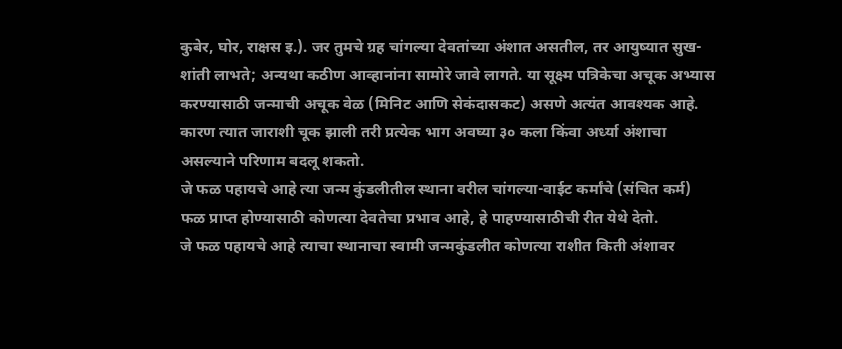कुबेर, घोर, राक्षस इ.). जर तुमचे ग्रह चांगल्या देवतांच्या अंशात असतील, तर आयुष्यात सुख-शांती लाभते; अन्यथा कठीण आव्हानांना सामोरे जावे लागते. या सूक्ष्म पत्रिकेचा अचूक अभ्यास करण्यासाठी जन्माची अचूक वेळ (मिनिट आणि सेकंदासकट) असणे अत्यंत आवश्यक आहे. कारण त्यात जाराशी चूक झाली तरी प्रत्येक भाग अवघ्या ३० कला किंवा अर्ध्या अंशाचा असल्याने परिणाम बदलू शकतो.
जे फळ पहायचे आहे त्या जन्म कुंडलीतील स्थाना वरील चांगल्या-वाईट कर्मांचे (संचित कर्म) फळ प्राप्त होण्यासाठी कोणत्या देवतेचा प्रभाव आहे, हे पाहण्यासाठीची रीत येथे देतो.
जे फळ पहायचे आहे त्याचा स्थानाचा स्वामी जन्मकुंडलीत कोणत्या राशीत किती अंशावर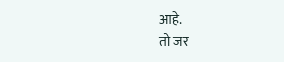आहे.
तो जर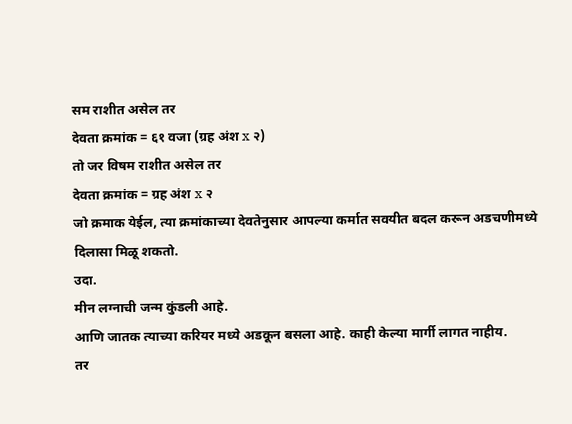सम राशीत असेल तर
देवता क्रमांक = ६१ वजा (ग्रह अंश x २)
तो जर विषम राशीत असेल तर
देवता क्रमांक = ग्रह अंश x २
जो क्रमाक येईल, त्या क्रमांकाच्या देवतेनुसार आपल्या कर्मात सवयीत बदल करून अडचणीमध्ये दिलासा मिळू शकतो.
उदा.
मीन लग्नाची जन्म कुंडली आहे.
आणि जातक त्याच्या करियर मध्ये अडकून बसला आहे. काही केल्या मार्गी लागत नाहीय.
तर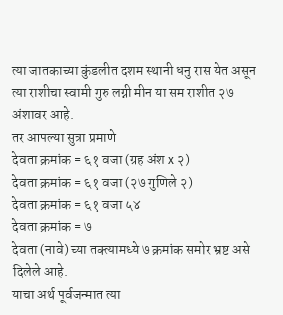त्या जातकाच्या कुंडलीत दशम स्थानी धनु रास येत असून त्या राशीचा स्वामी गुरु लग्नी मीन या सम राशीत २७ अंशावर आहे.
तर आपल्या सुत्रा प्रमाणे
देवता क्रमांक = ६१ वजा (ग्रह अंश x २)
देवता क्रमांक = ६१ वजा (२७ गुणिले २)
देवता क्रमांक = ६१ वजा ५४
देवता क्रमांक = ७
देवता (नावे) च्या तक्त्यामध्ये ७ क्रमांक समोर भ्रष्ट असे दिलेले आहे.
याचा अर्थ पूर्वजन्मात त्या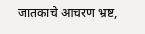जातकाचे आचरण भ्रष्ट,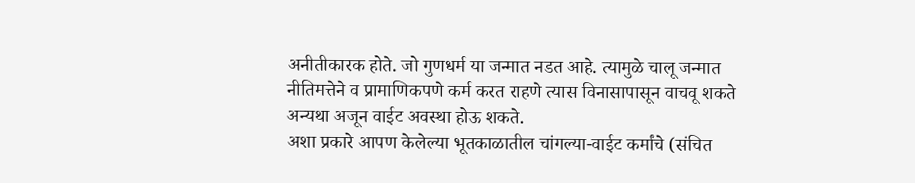अनीतीकारक होते. जो गुणधर्म या जन्मात नडत आहे. त्यामुळे चालू जन्मात नीतिमत्तेने व प्रामाणिकपणे कर्म करत राहणे त्यास विनासापासून वाचवू शकते अन्यथा अजून वाईट अवस्था होऊ शकते.
अशा प्रकारे आपण केलेल्या भूतकाळातील चांगल्या-वाईट कर्मांचे (संचित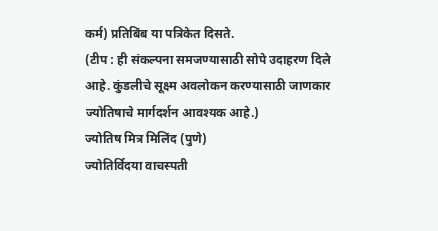कर्म) प्रतिबिंब या पत्रिकेत दिसते.
(टीप : ही संकल्पना समजण्यासाठी सोपे उदाहरण दिले आहे. कुंडलीचे सूक्ष्म अवलोकन करण्यासाठी जाणकार ज्योतिषाचे मार्गदर्शन आवश्यक आहे.)
ज्योतिष मित्र मिलिंद (पुणे)
ज्योतिर्विदया वाचस्पती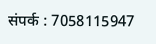संपर्क : 7058115947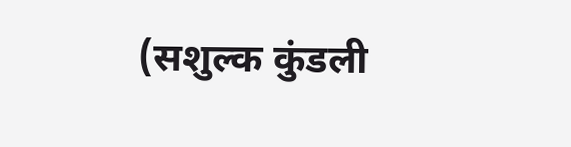(सशुल्क कुंडली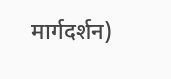मार्गदर्शन)